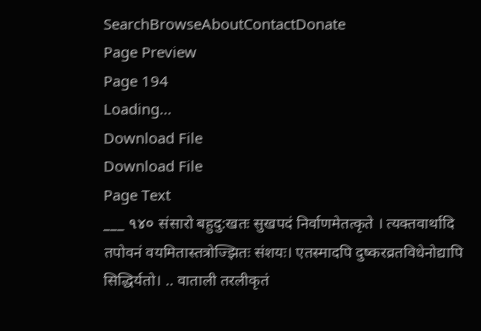SearchBrowseAboutContactDonate
Page Preview
Page 194
Loading...
Download File
Download File
Page Text
___ ૧૪૦ संसारो बहुदु:खतः सुखपदं निर्वाणमेतत्कृते । त्यक्तवार्थादि तपोवनं वयमितास्तत्रोज्झितः संशयः। एतस्मादपि दुष्करव्रतविधेनोद्यापि सिद्धिर्यतो। .. वाताली तरलीकृतं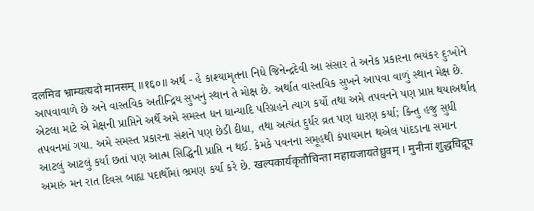दलमिव भ्राम्यत्यदो मानसम् ॥१६०॥ અર્થ - હે કાશ્યામૃતના નિધે જિનેન્દ્રદેવી આ સંસાર તે અનેક પ્રકારના ભયંકર દુઃખોને આપવાવાળે છે અને વાસ્તવિક અતીન્દ્રિય સુખનું સ્થાન તે મોક્ષ છે. અર્થાત વાસ્તવિક સુખને આપવા વાળું સ્થાન મેક્ષ છે. એટલા માટે એ મેક્ષની પ્રાપ્તિને અર્થે અમે સમસ્ત ધન ધાન્યાદિ પરિગ્રહને ત્યાગ કર્યો તથા અમે તપવનને પણ પ્રાપ્ત થયાઅર્થાત્ તપવનમાં ગયા. અમે સમસ્ત પ્રકારના સંશને પણ છેડી દીધા, તથા અત્યંત દુર્ધર વ્રત પણ ધારણ કર્યા; કિન્તુ હજુ સુધી આટલું આટલું કર્યા છતાં પણ આત્મ સિદ્ધિની પ્રાપ્તિ ન થઈ. કેમકે પવનના સમૂહથી કંપાયમાન થએલ પાંદડાના સમાન અમારું મન રાત દિવસ બાહ્ય પદાર્થોમાં ભ્રમણ કર્યા કરે છે. खल्पकार्यकृतौचिन्ता महायजायतेध्रुवम् । मुनीनां शुद्धचिद्रूप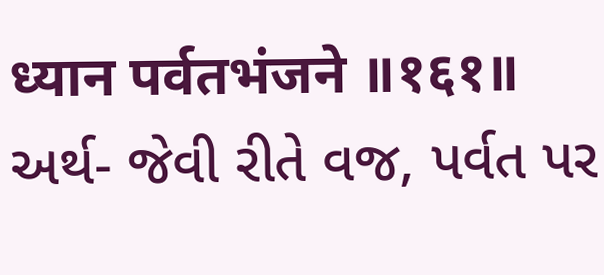ध्यान पर्वतभंजने ॥१६१॥ અર્થ- જેવી રીતે વજ, પર્વત પર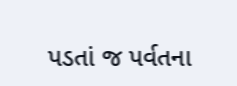પડતાં જ પર્વતના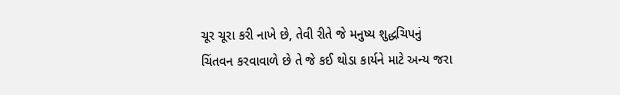ચૂર ચૂરા કરી નાખે છે, તેવી રીતે જે મનુષ્ય શુદ્ધચિપનું ચિંતવન કરવાવાળે છે તે જે કઈ થોડા કાર્યને માટે અન્ય જરા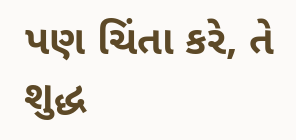પણ ચિંતા કરે, તે શુદ્ધ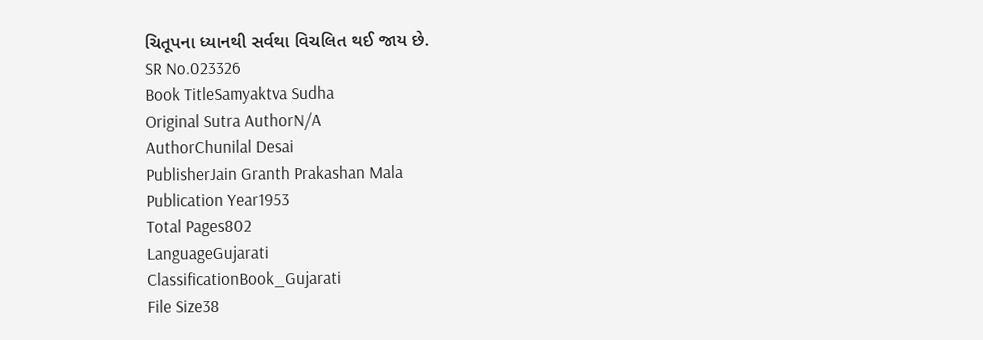ચિતૂપના ધ્યાનથી સર્વથા વિચલિત થઈ જાય છે.
SR No.023326
Book TitleSamyaktva Sudha
Original Sutra AuthorN/A
AuthorChunilal Desai
PublisherJain Granth Prakashan Mala
Publication Year1953
Total Pages802
LanguageGujarati
ClassificationBook_Gujarati
File Size38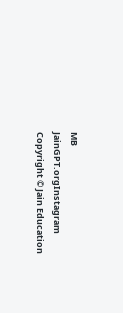MB
JainGPT.orgInstagram
Copyright © Jain Education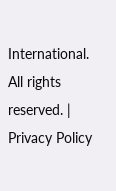International. All rights reserved. | Privacy Policy